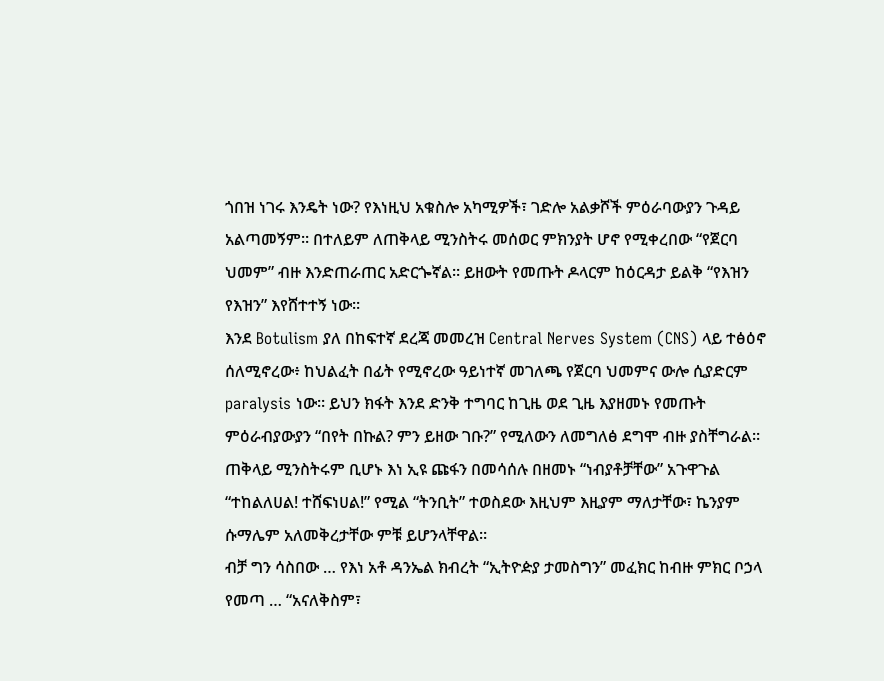ጎበዝ ነገሩ እንዴት ነው? የእነዚህ አቁስሎ አካሚዎች፣ ገድሎ አልቃሾች ምዕራባውያን ጉዳይ አልጣመኝም። በተለይም ለጠቅላይ ሚንስትሩ መሰወር ምክንያት ሆኖ የሚቀረበው “የጀርባ ህመም” ብዙ እንድጠራጠር አድርጐኛል። ይዘውት የመጡት ዶላርም ከዕርዳታ ይልቅ “የእዝን የእዝን” እየሸተተኝ ነው።
እንደ Botulism ያለ በከፍተኛ ደረጃ መመረዝ Central Nerves System (CNS) ላይ ተፅዕኖ ሰለሚኖረው፥ ከህልፈት በፊት የሚኖረው ዓይነተኛ መገለጫ የጀርባ ህመምና ውሎ ሲያድርም paralysis ነው። ይህን ክፋት እንደ ድንቅ ተግባር ከጊዜ ወደ ጊዜ እያዘመኑ የመጡት ምዕራብያውያን “በየት በኩል? ምን ይዘው ገቡ?” የሚለውን ለመግለፅ ደግሞ ብዙ ያስቸግራል። ጠቅላይ ሚንስትሩም ቢሆኑ እነ ኢዩ ጩፋን በመሳሰሉ በዘመኑ “ነብያቶቻቸው” አጉዋጉል “ተከልለሀል! ተሸፍነሀል!” የሚል “ትንቢት” ተወስደው እዚህም እዚያም ማለታቸው፣ ኬንያም ሱማሌም አለመቅረታቸው ምቹ ይሆንላቸዋል።
ብቻ ግን ሳስበው … የእነ አቶ ዳንኤል ክብረት “ኢትዮዽያ ታመስግን” መፈክር ከብዙ ምክር ቦኃላ የመጣ … “አናለቅስም፣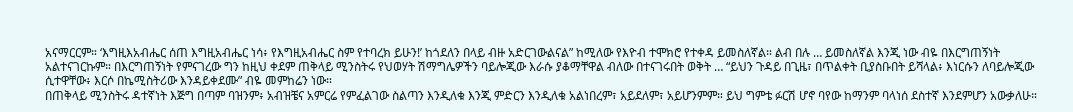አናማርርም። ‘እግዚእአብሔር ሰጠ እግዚአብሔር ነሳ፥ የእግዚአብሔር ስም የተባረክ ይሁን!’ ከጎደለን በላይ ብዙ አድርገውልናል” ከሚለው የእዮብ ተሞክሮ የተቀዳ ይመስለኛል። ልብ በሉ … ይመስለኛል እንጂ ነው ብዬ በእርግጠኝነት አልተናገርኩም። በእርግጠኝነት የምናገረው ግን ከዚህ ቀደም ጠቅላይ ሚንስትሩ የህወሃት ሽማግሌዎችን ባይሎጂው እራሱ ያቆማቸዋል ብለው በተናገሩበት ወቅት … “ይህን ጉዳይ በጊዜ፣ በጥልቀት ቢያስቡበት ይሻላል፥ እነርሱን ለባይሎጂው ሲተዋቸው፥ እርሶ በኬሚስትሪው እንዳይቀደሙ” ብዬ መምከሬን ነው።
በጠቅላይ ሚንስትሩ ዳተኛነት እጅግ በጣም ባዝንም፥ አብዝቼና አምርሬ የምፈልገው ስልጣን እንዲለቁ እንጂ ምድርን እንዲለቁ አልነበረም፣ አይደለም፣ አይሆንምም። ይህ ግምቴ ፉርሽ ሆኖ ባየው ከማንም ባላነሰ ደስተኛ እንደምሆን አውቃለሁ።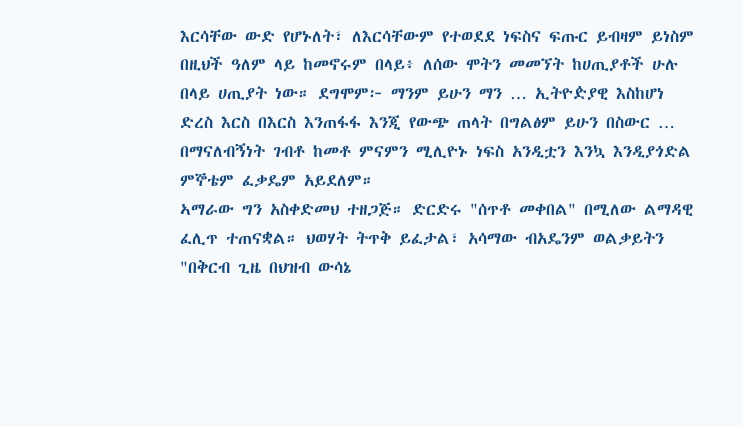እርሳቸው ውድ የሆኑለት፣ ለእርሳቸውም የተወደደ ነፍስና ፍጡር ይብዛም ይነስም በዚህች ዓለም ላይ ከመኖሩም በላይ፥ ለሰው ሞትን መመኘት ከሀጢያቶች ሁሉ በላይ ሀጢያት ነው። ደግሞም፦ ማንም ይሁን ማን … ኢትዮዽያዊ እስከሆነ ድረስ እርስ በእርስ እንጠፋፋ እንጂ የውጭ ጠላት በግልፅም ይሁን በስውር … በማናለብኝነት ገብቶ ከመቶ ምናምን ሚሊዮኑ ነፍስ አንዲቷን እንኳ እንዲያጎድል ምኞቴም ፈቃዴም አይደለም።
ኣማራው ግን አስቀድመህ ተዘጋጅ። ድርድሩ "ሰጥቶ መቀበል" በሚለው ልማዳዊ ፈሊጥ ተጠናቋል። ህወሃት ትጥቅ ይፈታል፣ አሳማው ብአዴንም ወልቃይትን "በቅርብ ጊዜ በህዝብ ውሳኔ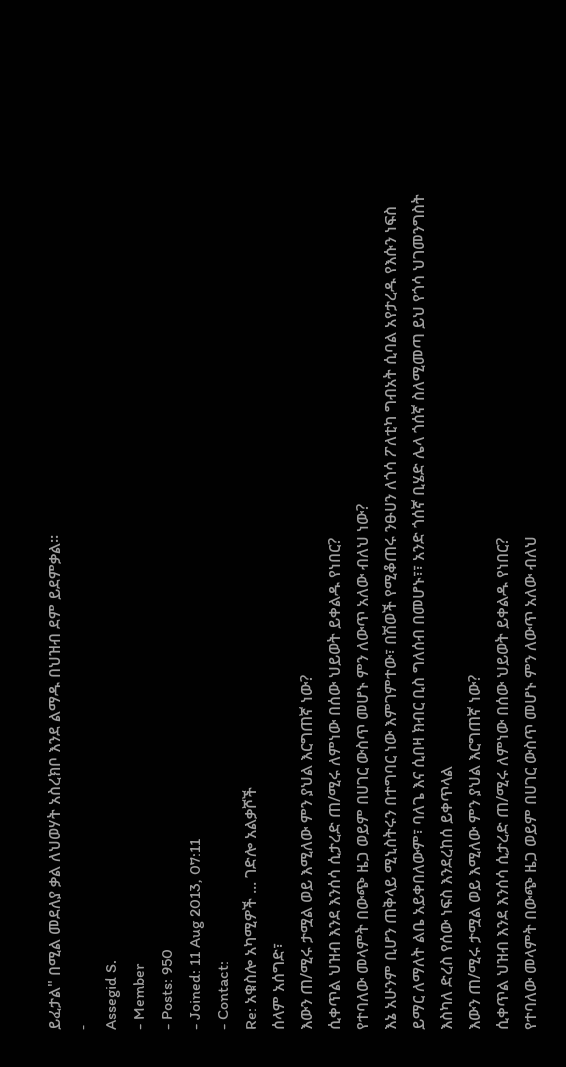ይፈታል" በሚል መደለያ ቃል ለህወሃት አስረክቦ እንደ ልማዱ በህዝብ ደም ይደምቃል።
-
Assegid S.
- Member
- Posts: 950
- Joined: 11 Aug 2013, 07:11
- Contact:
Re: አቁስሎ አካሚዎች ... ገድሎ አልቃሾች
ሰላም አሰግድ፣
እውን ጠ/ሚሩ ታሟል ወይ እሚለው ምን ያህል እርግጠኛ ነው?
ሲቀጥል ህዝብ እንደ እንሰሳ ሲታረድ ጠ/ሚሩ ለምነው በሰው ህይወት ይቀልዱ የነበር?
የተባለው መላምት በውጭ ዜጋ ወይም በሀገር ውስጥ መሆኑ ምን ለውጥ አለው ብለህ ነው?
እኔ አሁንም ቢሆን ጠቅላይ ሚኒስትሩን በተግባር ነው እምገምተው፣ በሽወች የሚቆጠሩ ንፁሀን ለጎሳ ፖለቲካ ግብአት ሲባል አየታረዱ የእሱን ነፍስ ይማር ለማለት ልቤ አይቀበለውም፣ ባለጌ እና ሲበዛ ክብር ቢስ ግለሰብ በመሆኑ፣፣ አንድ ጎሰኛ ቢሄድ ሌላ ጎሰኛ ስለሚመጣ ይህ የጎሳ ህገመንግስት እስካለ ድረስ የሰው ነፍስ እንደረከሰ ይቀጥላል
እውን ጠ/ሚሩ ታሟል ወይ እሚለው ምን ያህል እርግጠኛ ነው?
ሲቀጥል ህዝብ እንደ እንሰሳ ሲታረድ ጠ/ሚሩ ለምነው በሰው ህይወት ይቀልዱ የነበር?
የተባለው መላምት በውጭ ዜጋ ወይም በሀገር ውስጥ መሆኑ ምን ለውጥ አለው ብለህ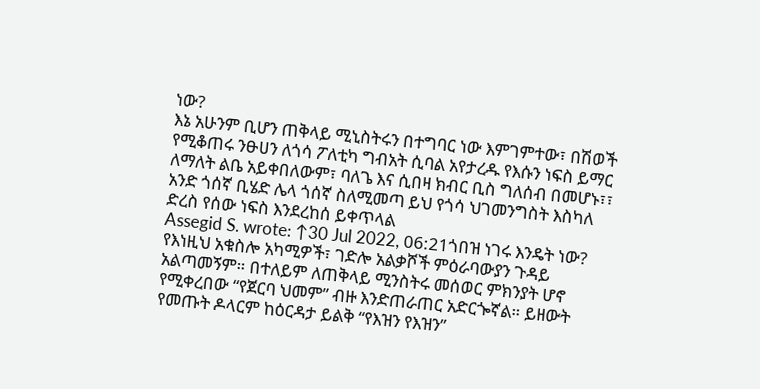ነው?
እኔ አሁንም ቢሆን ጠቅላይ ሚኒስትሩን በተግባር ነው እምገምተው፣ በሽወች የሚቆጠሩ ንፁሀን ለጎሳ ፖለቲካ ግብአት ሲባል አየታረዱ የእሱን ነፍስ ይማር ለማለት ልቤ አይቀበለውም፣ ባለጌ እና ሲበዛ ክብር ቢስ ግለሰብ በመሆኑ፣፣ አንድ ጎሰኛ ቢሄድ ሌላ ጎሰኛ ስለሚመጣ ይህ የጎሳ ህገመንግስት እስካለ ድረስ የሰው ነፍስ እንደረከሰ ይቀጥላል
Assegid S. wrote: ↑30 Jul 2022, 06:21ጎበዝ ነገሩ እንዴት ነው? የእነዚህ አቁስሎ አካሚዎች፣ ገድሎ አልቃሾች ምዕራባውያን ጉዳይ አልጣመኝም። በተለይም ለጠቅላይ ሚንስትሩ መሰወር ምክንያት ሆኖ የሚቀረበው “የጀርባ ህመም” ብዙ እንድጠራጠር አድርጐኛል። ይዘውት የመጡት ዶላርም ከዕርዳታ ይልቅ “የእዝን የእዝን”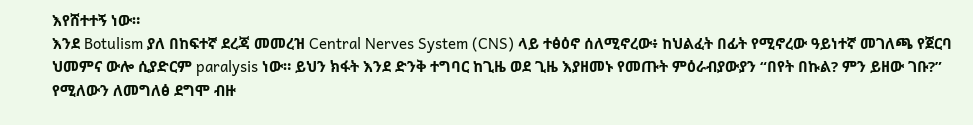እየሸተተኝ ነው።
እንደ Botulism ያለ በከፍተኛ ደረጃ መመረዝ Central Nerves System (CNS) ላይ ተፅዕኖ ሰለሚኖረው፥ ከህልፈት በፊት የሚኖረው ዓይነተኛ መገለጫ የጀርባ ህመምና ውሎ ሲያድርም paralysis ነው። ይህን ክፋት እንደ ድንቅ ተግባር ከጊዜ ወደ ጊዜ እያዘመኑ የመጡት ምዕራብያውያን “በየት በኩል? ምን ይዘው ገቡ?” የሚለውን ለመግለፅ ደግሞ ብዙ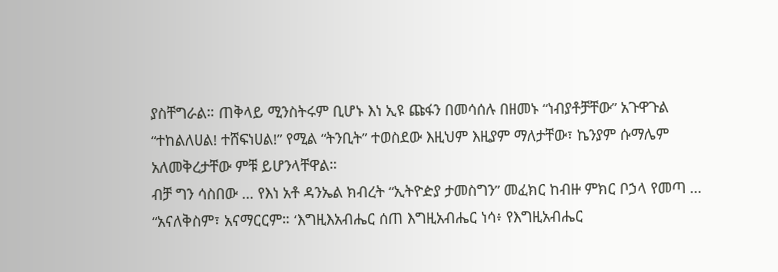ያስቸግራል። ጠቅላይ ሚንስትሩም ቢሆኑ እነ ኢዩ ጩፋን በመሳሰሉ በዘመኑ “ነብያቶቻቸው” አጉዋጉል “ተከልለሀል! ተሸፍነሀል!” የሚል “ትንቢት” ተወስደው እዚህም እዚያም ማለታቸው፣ ኬንያም ሱማሌም አለመቅረታቸው ምቹ ይሆንላቸዋል።
ብቻ ግን ሳስበው … የእነ አቶ ዳንኤል ክብረት “ኢትዮዽያ ታመስግን” መፈክር ከብዙ ምክር ቦኃላ የመጣ … “አናለቅስም፣ አናማርርም። ‘እግዚእአብሔር ሰጠ እግዚአብሔር ነሳ፥ የእግዚአብሔር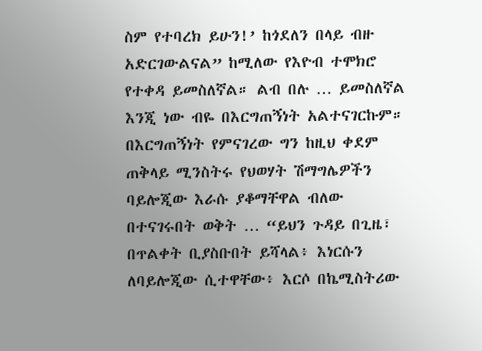ስም የተባረክ ይሁን!’ ከጎደለን በላይ ብዙ አድርገውልናል” ከሚለው የእዮብ ተሞክሮ የተቀዳ ይመስለኛል። ልብ በሉ … ይመስለኛል እንጂ ነው ብዬ በእርግጠኝነት አልተናገርኩም። በእርግጠኝነት የምናገረው ግን ከዚህ ቀደም ጠቅላይ ሚንስትሩ የህወሃት ሽማግሌዎችን ባይሎጂው እራሱ ያቆማቸዋል ብለው በተናገሩበት ወቅት … “ይህን ጉዳይ በጊዜ፣ በጥልቀት ቢያስቡበት ይሻላል፥ እነርሱን ለባይሎጂው ሲተዋቸው፥ እርሶ በኬሚስትሪው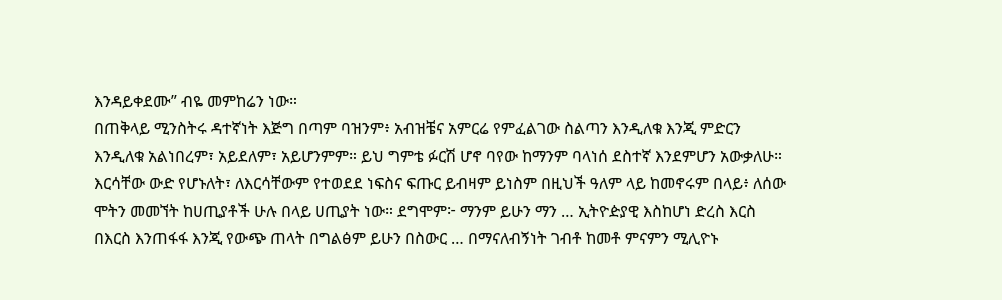እንዳይቀደሙ” ብዬ መምከሬን ነው።
በጠቅላይ ሚንስትሩ ዳተኛነት እጅግ በጣም ባዝንም፥ አብዝቼና አምርሬ የምፈልገው ስልጣን እንዲለቁ እንጂ ምድርን እንዲለቁ አልነበረም፣ አይደለም፣ አይሆንምም። ይህ ግምቴ ፉርሽ ሆኖ ባየው ከማንም ባላነሰ ደስተኛ እንደምሆን አውቃለሁ። እርሳቸው ውድ የሆኑለት፣ ለእርሳቸውም የተወደደ ነፍስና ፍጡር ይብዛም ይነስም በዚህች ዓለም ላይ ከመኖሩም በላይ፥ ለሰው ሞትን መመኘት ከሀጢያቶች ሁሉ በላይ ሀጢያት ነው። ደግሞም፦ ማንም ይሁን ማን … ኢትዮዽያዊ እስከሆነ ድረስ እርስ በእርስ እንጠፋፋ እንጂ የውጭ ጠላት በግልፅም ይሁን በስውር … በማናለብኝነት ገብቶ ከመቶ ምናምን ሚሊዮኑ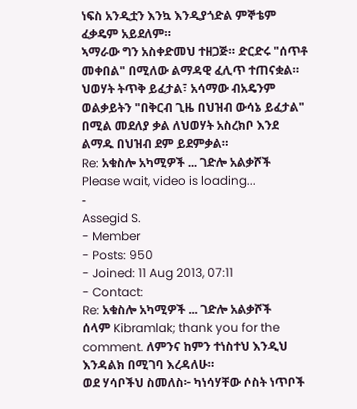ነፍስ አንዲቷን እንኳ እንዲያጎድል ምኞቴም ፈቃዴም አይደለም።
ኣማራው ግን አስቀድመህ ተዘጋጅ። ድርድሩ "ሰጥቶ መቀበል" በሚለው ልማዳዊ ፈሊጥ ተጠናቋል። ህወሃት ትጥቅ ይፈታል፣ አሳማው ብአዴንም ወልቃይትን "በቅርብ ጊዜ በህዝብ ውሳኔ ይፈታል" በሚል መደለያ ቃል ለህወሃት አስረክቦ እንደ ልማዱ በህዝብ ደም ይደምቃል።
Re: አቁስሎ አካሚዎች ... ገድሎ አልቃሾች
Please wait, video is loading...
-
Assegid S.
- Member
- Posts: 950
- Joined: 11 Aug 2013, 07:11
- Contact:
Re: አቁስሎ አካሚዎች ... ገድሎ አልቃሾች
ሰላም Kibramlak; thank you for the comment. ለምንና ከምን ተነስተህ እንዲህ እንዳልክ በሚገባ እረዳለሁ።
ወደ ሃሳቦችህ ስመለስ፦ ካነሳሃቸው ሶስት ነጥቦች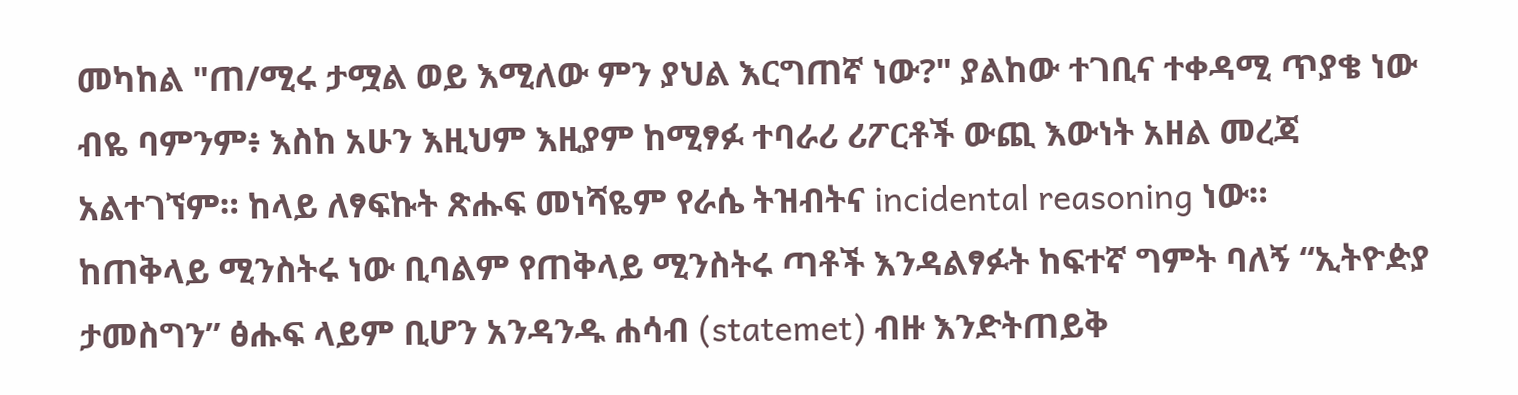መካከል "ጠ/ሚሩ ታሟል ወይ እሚለው ምን ያህል እርግጠኛ ነው?" ያልከው ተገቢና ተቀዳሚ ጥያቄ ነው ብዬ ባምንም፥ እስከ አሁን እዚህም እዚያም ከሚፃፉ ተባራሪ ሪፖርቶች ውጪ እውነት አዘል መረጃ አልተገኘም። ከላይ ለፃፍኩት ጽሑፍ መነሻዬም የራሴ ትዝብትና incidental reasoning ነው።
ከጠቅላይ ሚንስትሩ ነው ቢባልም የጠቅላይ ሚንስትሩ ጣቶች እንዳልፃፉት ከፍተኛ ግምት ባለኝ “ኢትዮዽያ ታመስግን” ፅሑፍ ላይም ቢሆን አንዳንዱ ሐሳብ (statemet) ብዙ እንድትጠይቅ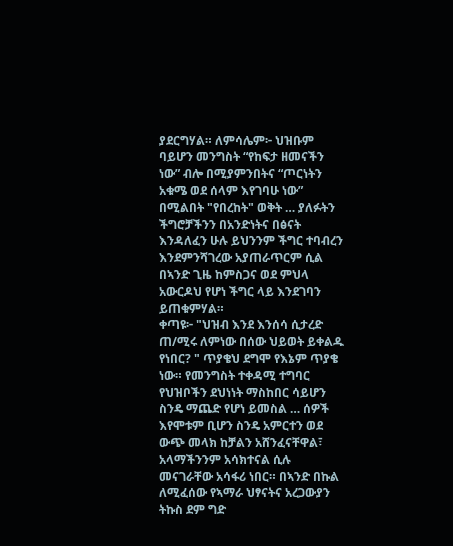ያደርግሃል። ለምሳሌም፦ ህዝቡም ባይሆን መንግስት “የከፍታ ዘመናችን ነው” ብሎ በሚያምንበትና “ጦርነትን አቁሜ ወደ ሰላም እየገባሁ ነው” በሚልበት "የበረከት" ወቅት … ያለፉትን ችግሮቻችንን በአንድነትና በፅናት እንዳለፈን ሁሉ ይህንንም ችግር ተባብረን እንደምንሻገረው አያጠራጥርም ሲል በኣንድ ጊዜ ከምስጋና ወደ ምህላ አውርዶህ የሆነ ችግር ላይ እንደገባን ይጠቁምሃል።
ቀጣዩ፦ "ህዝብ እንደ እንሰሳ ሲታረድ ጠ/ሚሩ ለምነው በሰው ህይወት ይቀልዱ የነበር? " ጥያቄህ ደግሞ የእኔም ጥያቄ ነው። የመንግስት ተቀዳሚ ተግባር የህዝቦችን ደህነነት ማስከበር ሳይሆን ስንዴ ማጨድ የሆነ ይመስል … ሰዎች እየሞቱም ቢሆን ስንዴ አምርተን ወደ ውጭ መላክ ከቻልን አሸንፈናቸዋል፣ አላማችንንም አሳክተናል ሲሉ መናገራቸው አሳፋሪ ነበር። በኣንድ በኩል ለሚፈሰው የኣማራ ህፃናትና አረጋውያን ትኩስ ደም ግድ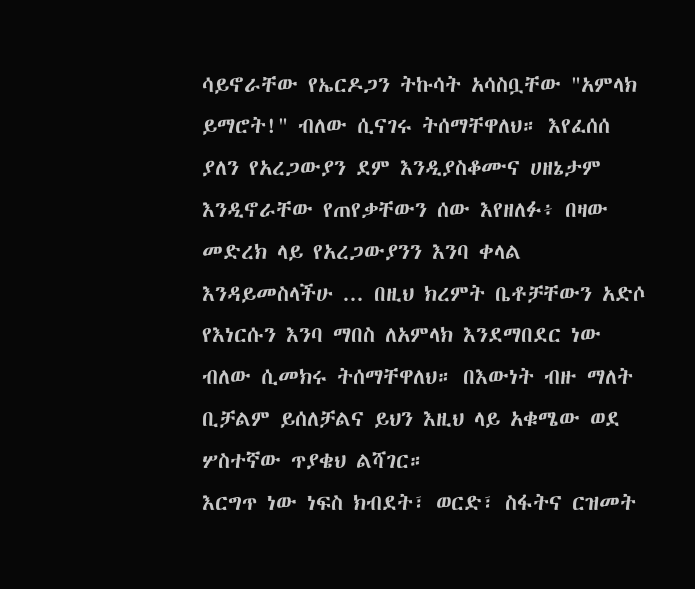ሳይኖራቸው የኤርዶጋን ትኩሳት አሳስቧቸው "አምላክ ይማሮት!" ብለው ሲናገሩ ትሰማቸዋለህ። እየፈሰሰ ያለን የአረጋውያን ደም እንዲያስቆሙና ሀዘኔታም እንዲኖራቸው የጠየቃቸውን ሰው እየዘለፉ፥ በዛው መድረክ ላይ የአረጋውያንን እንባ ቀላል እንዳይመስላችሁ ... በዚህ ክረምት ቤቶቻቸውን አድሶ የእነርሱን እንባ ማበስ ለአምላክ እንደማበደር ነው ብለው ሲመክሩ ትሰማቸዋለህ። በእውነት ብዙ ማለት ቢቻልም ይሰለቻልና ይህን እዚህ ላይ አቁሜው ወደ ሦስተኛው ጥያቄህ ልሻገር።
እርግጥ ነው ነፍስ ክብደት፣ ወርድ፣ ስፋትና ርዝመት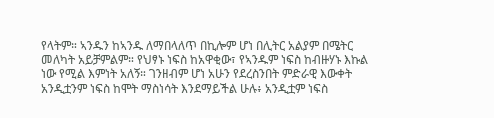የላትም። ኣንዱን ከኣንዱ ለማበላለጥ በኪሎም ሆነ በሊትር አልያም በሜትር መለካት አይቻምልም። የህፃኑ ነፍስ ከአዋቂው፣ የኣንዱም ነፍስ ከብዙሃኑ እኩል ነው የሚል እምነት አለኝ። ገንዘብም ሆነ አሁን የደረስንበት ምድራዊ እውቀት አንዲቷንም ነፍስ ከሞት ማስነሳት እንደማይችል ሁሉ፥ አንዲቷም ነፍስ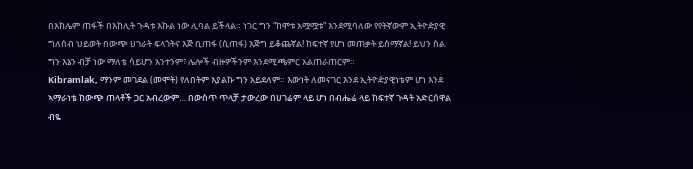በእከሌም ጠፋች በእከሊት ጉዳቱ እኩል ነው ሊባል ይችላል። ነገር ግን “ከሞቱ አሟሟቱ” እንደሚባለው የየትኛውም ኢትዮዽያዊ ግለሰብ ህይወት በውጭ ሀገራት ፍላጎትና እጅ ቢጠፋ (ሲጠፋ) እጅግ ይቆጨኛል! ከፍተኛ የሆነ መጠቃት ይሰማኛል! ይህን ስል ግን እኔን ብቻ ነው ማለቴ ሳይሆን አንተንም፣ ሌሎች ብዙዎችንም እንደሚጫምር አልጠራጠርም።
Kibramlak, ማንም መገደል (መሞት) የለበትም እያልኩ ግን አይደለም። እውነት ለመናገር እንደ ኢትዮዽያዊነቴም ሆነ እንደ ኣማራነቴ ከውጭ ጠላቶች ጋር አብረውም… በውስጥ ጥላቻ ታውረው በሀገሬም ላይ ሆነ በብሔሬ ላይ ከፍተኛ ጉዳት አድርሰዋል ብዬ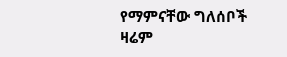የማምናቸው ግለሰቦች ዛሬም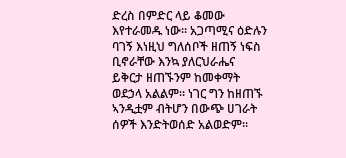ድረስ በምድር ላይ ቆመው እየተራመዱ ነው። አጋጣሚና ዕድሉን ባገኝ እነዚህ ግለሰቦች ዘጠኝ ነፍስ ቢኖራቸው እንኳ ያለርህራሔና ይቅርታ ዘጠኙንም ከመቀማት ወደኃላ አልልም። ነገር ግን ከዘጠኙ ኣንዲቷም ብትሆን በውጭ ሀገራት ሰዎች እንድትወሰድ አልወድም።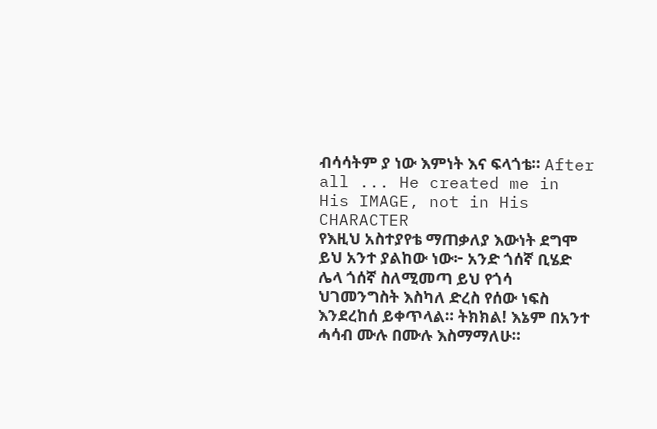ብሳሳትም ያ ነው እምነት እና ፍላጎቴ። After all ... He created me in His IMAGE, not in His CHARACTER
የእዚህ አስተያየቴ ማጠቃለያ እውነት ደግሞ ይህ አንተ ያልከው ነው፦ አንድ ጎሰኛ ቢሄድ ሌላ ጎሰኛ ስለሚመጣ ይህ የጎሳ ህገመንግስት እስካለ ድረስ የሰው ነፍስ እንደረከሰ ይቀጥላል። ትክክል! እኔም በአንተ ሓሳብ ሙሉ በሙሉ እስማማለሁ።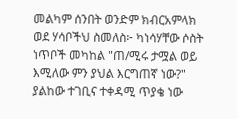መልካም ሰንበት ወንድም ክብርአምላክ
ወደ ሃሳቦችህ ስመለስ፦ ካነሳሃቸው ሶስት ነጥቦች መካከል "ጠ/ሚሩ ታሟል ወይ እሚለው ምን ያህል እርግጠኛ ነው?" ያልከው ተገቢና ተቀዳሚ ጥያቄ ነው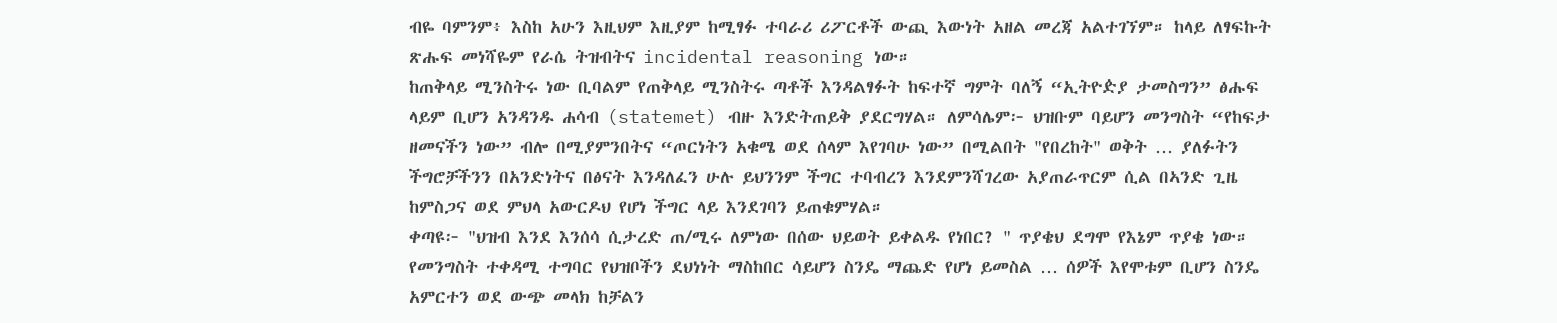ብዬ ባምንም፥ እስከ አሁን እዚህም እዚያም ከሚፃፉ ተባራሪ ሪፖርቶች ውጪ እውነት አዘል መረጃ አልተገኘም። ከላይ ለፃፍኩት ጽሑፍ መነሻዬም የራሴ ትዝብትና incidental reasoning ነው።
ከጠቅላይ ሚንስትሩ ነው ቢባልም የጠቅላይ ሚንስትሩ ጣቶች እንዳልፃፉት ከፍተኛ ግምት ባለኝ “ኢትዮዽያ ታመስግን” ፅሑፍ ላይም ቢሆን አንዳንዱ ሐሳብ (statemet) ብዙ እንድትጠይቅ ያደርግሃል። ለምሳሌም፦ ህዝቡም ባይሆን መንግስት “የከፍታ ዘመናችን ነው” ብሎ በሚያምንበትና “ጦርነትን አቁሜ ወደ ሰላም እየገባሁ ነው” በሚልበት "የበረከት" ወቅት … ያለፉትን ችግሮቻችንን በአንድነትና በፅናት እንዳለፈን ሁሉ ይህንንም ችግር ተባብረን እንደምንሻገረው አያጠራጥርም ሲል በኣንድ ጊዜ ከምስጋና ወደ ምህላ አውርዶህ የሆነ ችግር ላይ እንደገባን ይጠቁምሃል።
ቀጣዩ፦ "ህዝብ እንደ እንሰሳ ሲታረድ ጠ/ሚሩ ለምነው በሰው ህይወት ይቀልዱ የነበር? " ጥያቄህ ደግሞ የእኔም ጥያቄ ነው። የመንግስት ተቀዳሚ ተግባር የህዝቦችን ደህነነት ማስከበር ሳይሆን ስንዴ ማጨድ የሆነ ይመስል … ሰዎች እየሞቱም ቢሆን ስንዴ አምርተን ወደ ውጭ መላክ ከቻልን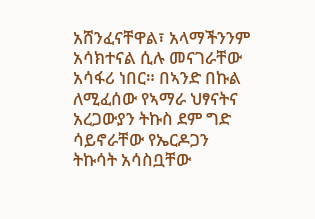አሸንፈናቸዋል፣ አላማችንንም አሳክተናል ሲሉ መናገራቸው አሳፋሪ ነበር። በኣንድ በኩል ለሚፈሰው የኣማራ ህፃናትና አረጋውያን ትኩስ ደም ግድ ሳይኖራቸው የኤርዶጋን ትኩሳት አሳስቧቸው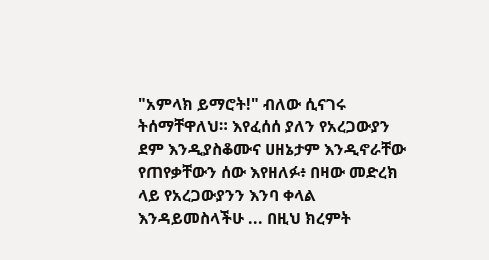"አምላክ ይማሮት!" ብለው ሲናገሩ ትሰማቸዋለህ። እየፈሰሰ ያለን የአረጋውያን ደም እንዲያስቆሙና ሀዘኔታም እንዲኖራቸው የጠየቃቸውን ሰው እየዘለፉ፥ በዛው መድረክ ላይ የአረጋውያንን እንባ ቀላል እንዳይመስላችሁ ... በዚህ ክረምት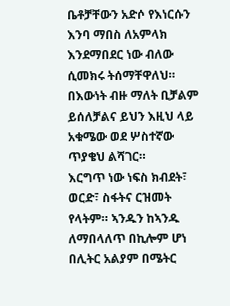ቤቶቻቸውን አድሶ የእነርሱን እንባ ማበስ ለአምላክ እንደማበደር ነው ብለው ሲመክሩ ትሰማቸዋለህ። በእውነት ብዙ ማለት ቢቻልም ይሰለቻልና ይህን እዚህ ላይ አቁሜው ወደ ሦስተኛው ጥያቄህ ልሻገር።
እርግጥ ነው ነፍስ ክብደት፣ ወርድ፣ ስፋትና ርዝመት የላትም። ኣንዱን ከኣንዱ ለማበላለጥ በኪሎም ሆነ በሊትር አልያም በሜትር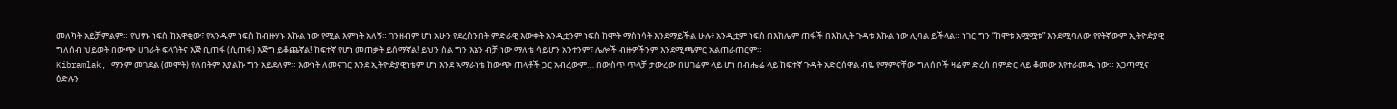መለካት አይቻምልም። የህፃኑ ነፍስ ከአዋቂው፣ የኣንዱም ነፍስ ከብዙሃኑ እኩል ነው የሚል እምነት አለኝ። ገንዘብም ሆነ አሁን የደረስንበት ምድራዊ እውቀት አንዲቷንም ነፍስ ከሞት ማስነሳት እንደማይችል ሁሉ፥ አንዲቷም ነፍስ በእከሌም ጠፋች በእከሊት ጉዳቱ እኩል ነው ሊባል ይችላል። ነገር ግን “ከሞቱ አሟሟቱ” እንደሚባለው የየትኛውም ኢትዮዽያዊ ግለሰብ ህይወት በውጭ ሀገራት ፍላጎትና እጅ ቢጠፋ (ሲጠፋ) እጅግ ይቆጨኛል! ከፍተኛ የሆነ መጠቃት ይሰማኛል! ይህን ስል ግን እኔን ብቻ ነው ማለቴ ሳይሆን አንተንም፣ ሌሎች ብዙዎችንም እንደሚጫምር አልጠራጠርም።
Kibramlak, ማንም መገደል (መሞት) የለበትም እያልኩ ግን አይደለም። እውነት ለመናገር እንደ ኢትዮዽያዊነቴም ሆነ እንደ ኣማራነቴ ከውጭ ጠላቶች ጋር አብረውም… በውስጥ ጥላቻ ታውረው በሀገሬም ላይ ሆነ በብሔሬ ላይ ከፍተኛ ጉዳት አድርሰዋል ብዬ የማምናቸው ግለሰቦች ዛሬም ድረስ በምድር ላይ ቆመው እየተራመዱ ነው። አጋጣሚና ዕድሉን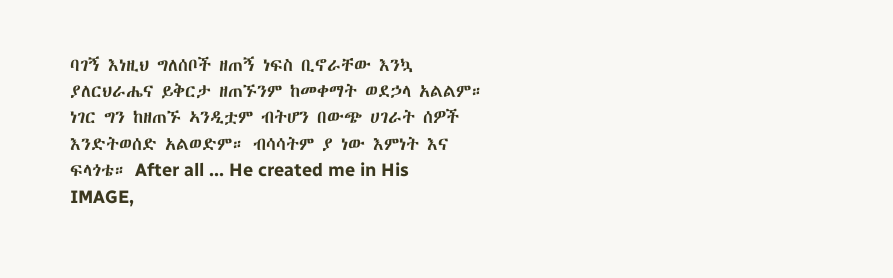ባገኝ እነዚህ ግለሰቦች ዘጠኝ ነፍስ ቢኖራቸው እንኳ ያለርህራሔና ይቅርታ ዘጠኙንም ከመቀማት ወደኃላ አልልም። ነገር ግን ከዘጠኙ ኣንዲቷም ብትሆን በውጭ ሀገራት ሰዎች እንድትወሰድ አልወድም። ብሳሳትም ያ ነው እምነት እና ፍላጎቴ። After all ... He created me in His IMAGE,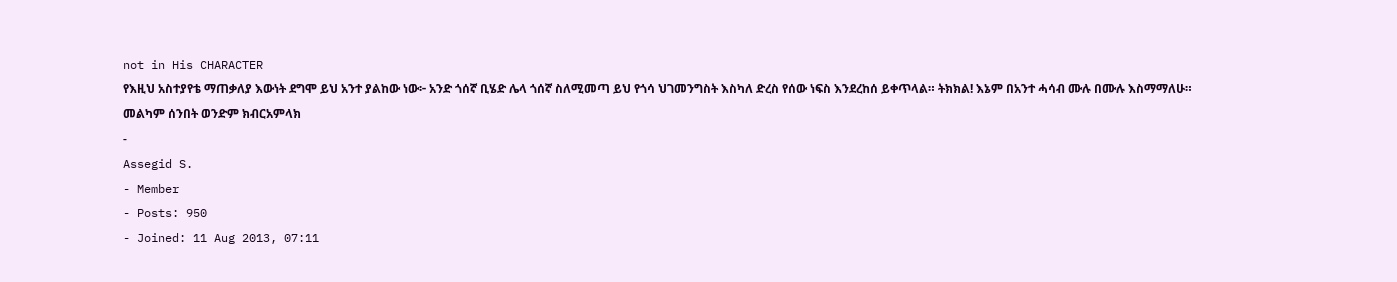not in His CHARACTER
የእዚህ አስተያየቴ ማጠቃለያ እውነት ደግሞ ይህ አንተ ያልከው ነው፦ አንድ ጎሰኛ ቢሄድ ሌላ ጎሰኛ ስለሚመጣ ይህ የጎሳ ህገመንግስት እስካለ ድረስ የሰው ነፍስ እንደረከሰ ይቀጥላል። ትክክል! እኔም በአንተ ሓሳብ ሙሉ በሙሉ እስማማለሁ።
መልካም ሰንበት ወንድም ክብርአምላክ
-
Assegid S.
- Member
- Posts: 950
- Joined: 11 Aug 2013, 07:11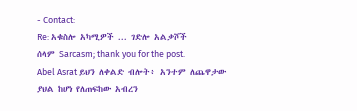- Contact:
Re: አቁስሎ አካሚዎች ... ገድሎ አልቃሾች
ሰላም Sarcasm; thank you for the post.
Abel Asrat ይህን ለቀልድ ብሎት፥ አንተም ለጨዋታው ያህል ከሆነ የለጠፍከው አብረን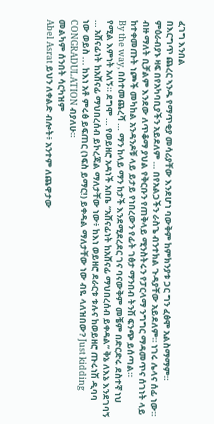ፈገግ እንበል
በእርግጥ ጨረር ኣንዱ የማጥቂያ መሳሪያቸው እንደሆነ ባውቅም ከምክንያቱ ጋር ግን ፈፅሞ አልስማማም። ምዕራብያኑ ዛፍ በየአካባቢያችን አይደለም … በየአልጋችን ራስጌ ብንተክል ጉዳያቸው አይደለም። ነገሩ ሌላና ሰፊ ነው። ብዙ ማለት ቢቻልም እንደው ለጥቆማ ያህል የቅርቡን የጠቅላይ ሚንስትሩን የፓርላማ ንግግር ማዳመጥና ሰገነት ላይ ከተቀመጡት ነጮች መካከል አንዳንዶቹ ላይ ይታይ የነበረውን የፊት ገፅታ ማንበብ ትንሽ ፍንጭ ይሰጣል።
By the way, በስተመጨረሻ … ማን ከላይ ማን ከታች እንደሚደረደር ገና ባናውቅም መቼም በድርድሩ ደስተኛ ነህ የሚል እምነት አለኝ። ደግሞ … የወይዘሮ አዳነች አበቤ “አሸናፊነት ከአሸናፊ ማህበረሰብ ይቀዳል” ቅኔ ለእኔ እንደገባኝ … አሸናፊነት ከአሸናፊ ማህበረሰብ ይኮረጃል ማለታቸው ነው፥ ከእነ ወይዘሮ ደራርቱ ቱሉና ከወይዘሮ ጡሩነሽ ዲባባ
ነው ወይስ ... ከእነ አቶ ምሩፅ ይፍጠር (ነፍስ ይማር!) ይቀዳል ማለታቸው ነው ብዬ ላለዝበው? Just kidding
CONGRADULATION ብያለሁ።
መልካም ሰንበት ሳርካዝም
Abel Asrat ይህን ለቀልድ ብሎት፥ አንተም ለጨዋታው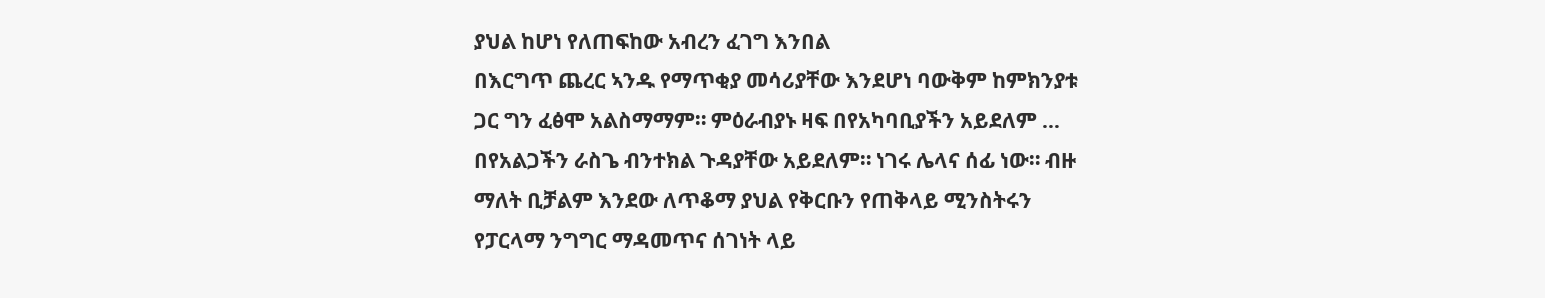ያህል ከሆነ የለጠፍከው አብረን ፈገግ እንበል
በእርግጥ ጨረር ኣንዱ የማጥቂያ መሳሪያቸው እንደሆነ ባውቅም ከምክንያቱ ጋር ግን ፈፅሞ አልስማማም። ምዕራብያኑ ዛፍ በየአካባቢያችን አይደለም … በየአልጋችን ራስጌ ብንተክል ጉዳያቸው አይደለም። ነገሩ ሌላና ሰፊ ነው። ብዙ ማለት ቢቻልም እንደው ለጥቆማ ያህል የቅርቡን የጠቅላይ ሚንስትሩን የፓርላማ ንግግር ማዳመጥና ሰገነት ላይ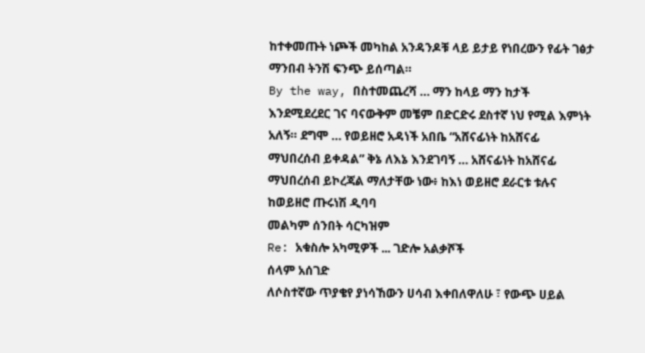ከተቀመጡት ነጮች መካከል አንዳንዶቹ ላይ ይታይ የነበረውን የፊት ገፅታ ማንበብ ትንሽ ፍንጭ ይሰጣል።
By the way, በስተመጨረሻ … ማን ከላይ ማን ከታች እንደሚደረደር ገና ባናውቅም መቼም በድርድሩ ደስተኛ ነህ የሚል እምነት አለኝ። ደግሞ … የወይዘሮ አዳነች አበቤ “አሸናፊነት ከአሸናፊ ማህበረሰብ ይቀዳል” ቅኔ ለእኔ እንደገባኝ … አሸናፊነት ከአሸናፊ ማህበረሰብ ይኮረጃል ማለታቸው ነው፥ ከእነ ወይዘሮ ደራርቱ ቱሉና ከወይዘሮ ጡሩነሽ ዲባባ
መልካም ሰንበት ሳርካዝም
Re: አቁስሎ አካሚዎች ... ገድሎ አልቃሾች
ሰላም አሰገድ
ለሶስተኛው ጥያቄየ ያነሳኸውን ሀሳብ እቀበለዋለሁ ፣ የውጭ ሀይል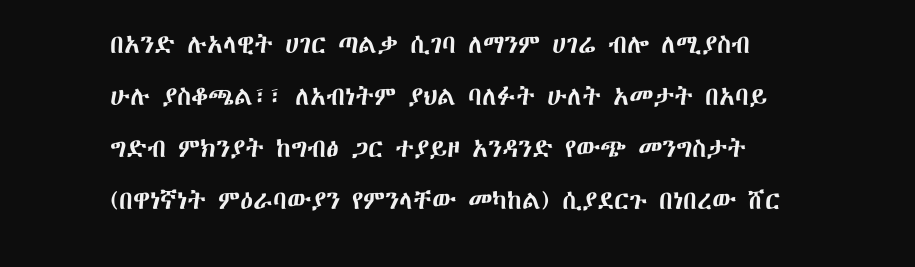በአንድ ሉአላዊት ሀገር ጣልቃ ሲገባ ለማንም ሀገሬ ብሎ ለሚያስብ ሁሉ ያስቆጫል፣፣ ለአብነትም ያህል ባለፉት ሁለት አመታት በአባይ ግድብ ምክንያት ከግብፅ ጋር ተያይዞ አንዳንድ የውጭ መንግስታት (በዋነኛነት ምዕራባውያን የምንላቸው መካከል) ሲያደርጉ በነበረው ሸር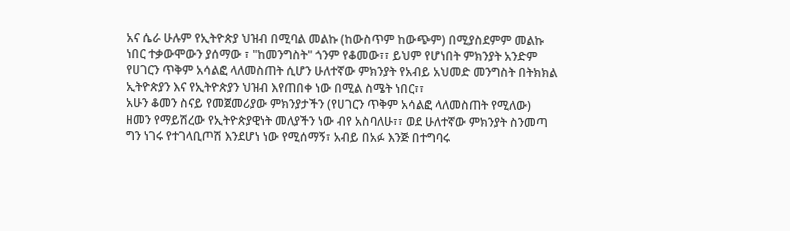አና ሴራ ሁሉም የኢትዮጵያ ህዝብ በሚባል መልኩ (ከውስጥም ከውጭም) በሚያስደምም መልኩ ነበር ተቃውሞውን ያሰማው ፣ "ከመንግስት" ጎንም የቆመው፣፣ ይህም የሆነበት ምክንያት አንድም የሀገርን ጥቅም አሳልፎ ላለመስጠት ሲሆን ሁለተኛው ምክንያት የአብይ አህመድ መንግስት በትክክል ኢትዮጵያን እና የኢትዮጵያን ህዝብ እየጠበቀ ነው በሚል ስሜት ነበር፣፣
አሁን ቆመን ስናይ የመጀመሪያው ምክንያታችን (የሀገርን ጥቅም አሳልፎ ላለመስጠት የሚለው) ዘመን የማይሽረው የኢትዮጵያዊነት መለያችን ነው ብየ አስባለሁ፣፣ ወደ ሁለተኛው ምክንያት ስንመጣ ግን ነገሩ የተገላቢጦሽ እንደሆነ ነው የሚሰማኝ፣ አብይ በአፉ እንጅ በተግባሩ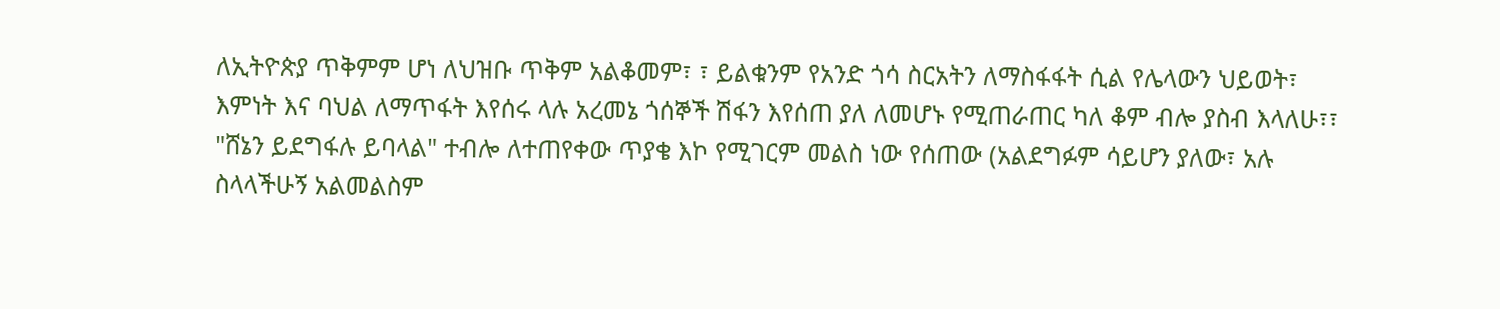ለኢትዮጵያ ጥቅምም ሆነ ለህዝቡ ጥቅም አልቆመም፣ ፣ ይልቁንም የአንድ ጎሳ ስርአትን ለማስፋፋት ሲል የሌላውን ህይወት፣ እምነት እና ባህል ለማጥፋት እየሰሩ ላሉ አረመኔ ጎሰኞች ሽፋን እየሰጠ ያለ ለመሆኑ የሚጠራጠር ካለ ቆም ብሎ ያስብ እላለሁ፣፣ "ሸኔን ይደግፋሉ ይባላል" ተብሎ ለተጠየቀው ጥያቄ እኮ የሚገርም መልስ ነው የሰጠው (አልደግፉም ሳይሆን ያለው፣ አሉ ስላላችሁኝ አልመልስም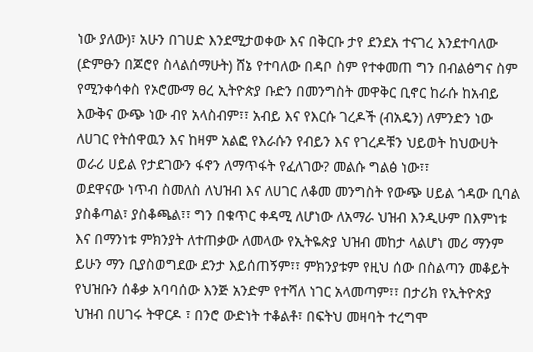ነው ያለው)፣ አሁን በገሀድ እንደሚታወቀው እና በቅርቡ ታየ ደንደአ ተናገረ እንደተባለው (ድምፁን በጆሮየ ስላልሰማሁት) ሸኔ የተባለው በዳቦ ስም የተቀመጠ ግን በብልፅግና ስም የሚንቀሳቀስ የኦሮሙማ ፀረ ኢትዮጵያ ቡድን በመንግስት መዋቅር ቢኖር ከራሱ ከአብይ እውቅና ውጭ ነው ብየ አላስብም፣፣ አብይ እና የእርሱ ገረዶች (ብአዴን) ለምንድን ነው ለሀገር የትሰዋዉን እና ከዛም አልፎ የእራሱን የብይን እና የገረዶቹን ህይወት ከህውሀት ወራሪ ሀይል የታደገውን ፋኖን ለማጥፋት የፈለገው? መልሱ ግልፅ ነው፣፣
ወደዋናው ነጥብ ስመለስ ለህዝብ እና ለሀገር ለቆመ መንግስት የውጭ ሀይል ጎዳው ቢባል ያስቆጣል፣ ያስቆጫል፣፣ ግን በቁጥር ቀዳሚ ለሆነው ለአማራ ህዝብ እንዲሁም በእምነቱ እና በማንነቱ ምክንያት ለተጠቃው ለመላው የኢትዬጵያ ህዝብ መከታ ላልሆነ መሪ ማንም ይሁን ማን ቢያስወግደው ደንታ እይሰጠኝም፣፣ ምክንያቱም የዚህ ሰው በስልጣን መቆይት የህዝቡን ሰቆቃ አባባሰው እንጅ አንድም የተሻለ ነገር አላመጣም፣፣ በታሪክ የኢትዮጵያ ህዝብ በሀገሩ ትዋርዶ ፣ በንሮ ውድነት ተቆልቶ፣ በፍትህ መዛባት ተረግሞ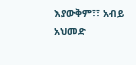እያውቅም፣፣ አብይ አህመድ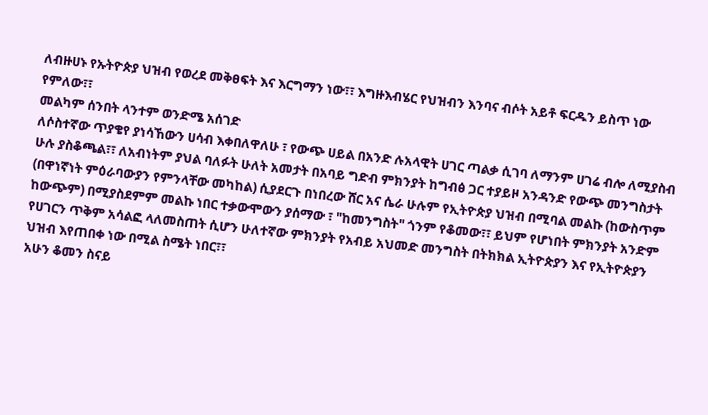ለብዙሀኑ የኡትዮጵያ ህዝብ የወረደ መቅፀፍት እና እርግማን ነው፣፣ እግዙእብሄር የህዝብን እንባና ብሶት አይቶ ፍርዱን ይስጥ ነው የምለው፣፣
መልካም ሰንበት ላንተም ወንድሜ አሰገድ
ለሶስተኛው ጥያቄየ ያነሳኸውን ሀሳብ እቀበለዋለሁ ፣ የውጭ ሀይል በአንድ ሉአላዊት ሀገር ጣልቃ ሲገባ ለማንም ሀገሬ ብሎ ለሚያስብ ሁሉ ያስቆጫል፣፣ ለአብነትም ያህል ባለፉት ሁለት አመታት በአባይ ግድብ ምክንያት ከግብፅ ጋር ተያይዞ አንዳንድ የውጭ መንግስታት (በዋነኛነት ምዕራባውያን የምንላቸው መካከል) ሲያደርጉ በነበረው ሸር አና ሴራ ሁሉም የኢትዮጵያ ህዝብ በሚባል መልኩ (ከውስጥም ከውጭም) በሚያስደምም መልኩ ነበር ተቃውሞውን ያሰማው ፣ "ከመንግስት" ጎንም የቆመው፣፣ ይህም የሆነበት ምክንያት አንድም የሀገርን ጥቅም አሳልፎ ላለመስጠት ሲሆን ሁለተኛው ምክንያት የአብይ አህመድ መንግስት በትክክል ኢትዮጵያን እና የኢትዮጵያን ህዝብ እየጠበቀ ነው በሚል ስሜት ነበር፣፣
አሁን ቆመን ስናይ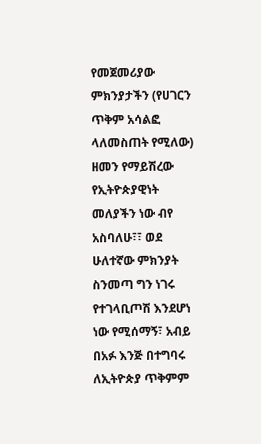የመጀመሪያው ምክንያታችን (የሀገርን ጥቅም አሳልፎ ላለመስጠት የሚለው) ዘመን የማይሽረው የኢትዮጵያዊነት መለያችን ነው ብየ አስባለሁ፣፣ ወደ ሁለተኛው ምክንያት ስንመጣ ግን ነገሩ የተገላቢጦሽ እንደሆነ ነው የሚሰማኝ፣ አብይ በአፉ እንጅ በተግባሩ ለኢትዮጵያ ጥቅምም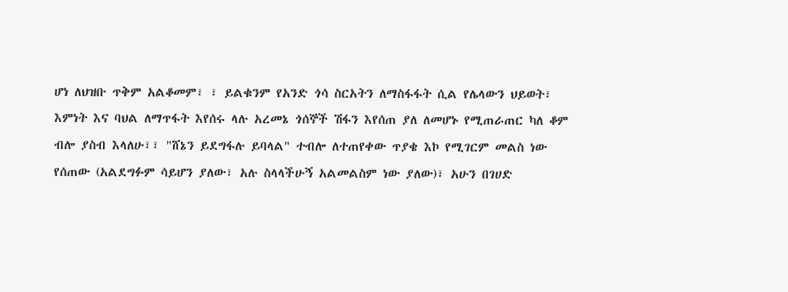ሆነ ለህዝቡ ጥቅም አልቆመም፣ ፣ ይልቁንም የአንድ ጎሳ ስርአትን ለማስፋፋት ሲል የሌላውን ህይወት፣ እምነት እና ባህል ለማጥፋት እየሰሩ ላሉ አረመኔ ጎሰኞች ሽፋን እየሰጠ ያለ ለመሆኑ የሚጠራጠር ካለ ቆም ብሎ ያስብ እላለሁ፣፣ "ሸኔን ይደግፋሉ ይባላል" ተብሎ ለተጠየቀው ጥያቄ እኮ የሚገርም መልስ ነው የሰጠው (አልደግፉም ሳይሆን ያለው፣ አሉ ስላላችሁኝ አልመልስም ነው ያለው)፣ አሁን በገሀድ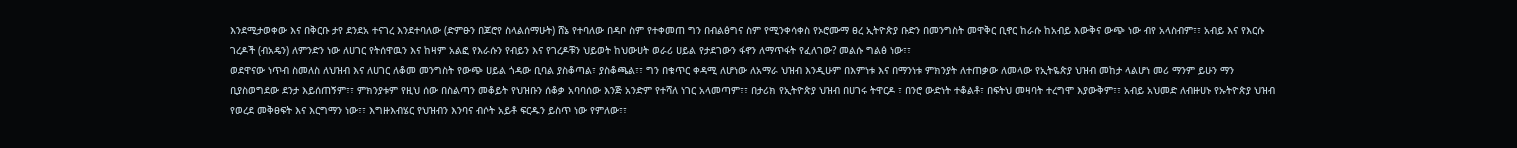እንደሚታወቀው እና በቅርቡ ታየ ደንደአ ተናገረ እንደተባለው (ድምፁን በጆሮየ ስላልሰማሁት) ሸኔ የተባለው በዳቦ ስም የተቀመጠ ግን በብልፅግና ስም የሚንቀሳቀስ የኦሮሙማ ፀረ ኢትዮጵያ ቡድን በመንግስት መዋቅር ቢኖር ከራሱ ከአብይ እውቅና ውጭ ነው ብየ አላስብም፣፣ አብይ እና የእርሱ ገረዶች (ብአዴን) ለምንድን ነው ለሀገር የትሰዋዉን እና ከዛም አልፎ የእራሱን የብይን እና የገረዶቹን ህይወት ከህውሀት ወራሪ ሀይል የታደገውን ፋኖን ለማጥፋት የፈለገው? መልሱ ግልፅ ነው፣፣
ወደዋናው ነጥብ ስመለስ ለህዝብ እና ለሀገር ለቆመ መንግስት የውጭ ሀይል ጎዳው ቢባል ያስቆጣል፣ ያስቆጫል፣፣ ግን በቁጥር ቀዳሚ ለሆነው ለአማራ ህዝብ እንዲሁም በእምነቱ እና በማንነቱ ምክንያት ለተጠቃው ለመላው የኢትዬጵያ ህዝብ መከታ ላልሆነ መሪ ማንም ይሁን ማን ቢያስወግደው ደንታ እይሰጠኝም፣፣ ምክንያቱም የዚህ ሰው በስልጣን መቆይት የህዝቡን ሰቆቃ አባባሰው እንጅ አንድም የተሻለ ነገር አላመጣም፣፣ በታሪክ የኢትዮጵያ ህዝብ በሀገሩ ትዋርዶ ፣ በንሮ ውድነት ተቆልቶ፣ በፍትህ መዛባት ተረግሞ እያውቅም፣፣ አብይ አህመድ ለብዙሀኑ የኡትዮጵያ ህዝብ የወረደ መቅፀፍት እና እርግማን ነው፣፣ እግዙእብሄር የህዝብን እንባና ብሶት አይቶ ፍርዱን ይስጥ ነው የምለው፣፣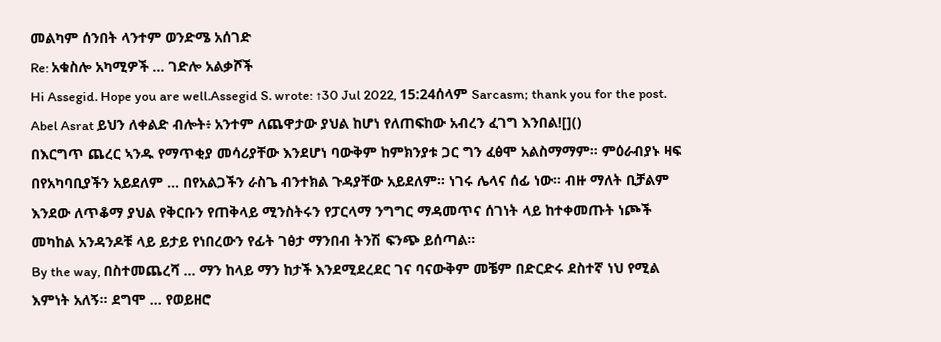መልካም ሰንበት ላንተም ወንድሜ አሰገድ
Re: አቁስሎ አካሚዎች ... ገድሎ አልቃሾች
Hi Assegid. Hope you are well.Assegid S. wrote: ↑30 Jul 2022, 15:24ሰላም Sarcasm; thank you for the post.
Abel Asrat ይህን ለቀልድ ብሎት፥ አንተም ለጨዋታው ያህል ከሆነ የለጠፍከው አብረን ፈገግ እንበል![]()
በእርግጥ ጨረር ኣንዱ የማጥቂያ መሳሪያቸው እንደሆነ ባውቅም ከምክንያቱ ጋር ግን ፈፅሞ አልስማማም። ምዕራብያኑ ዛፍ በየአካባቢያችን አይደለም … በየአልጋችን ራስጌ ብንተክል ጉዳያቸው አይደለም። ነገሩ ሌላና ሰፊ ነው። ብዙ ማለት ቢቻልም እንደው ለጥቆማ ያህል የቅርቡን የጠቅላይ ሚንስትሩን የፓርላማ ንግግር ማዳመጥና ሰገነት ላይ ከተቀመጡት ነጮች መካከል አንዳንዶቹ ላይ ይታይ የነበረውን የፊት ገፅታ ማንበብ ትንሽ ፍንጭ ይሰጣል።
By the way, በስተመጨረሻ … ማን ከላይ ማን ከታች እንደሚደረደር ገና ባናውቅም መቼም በድርድሩ ደስተኛ ነህ የሚል እምነት አለኝ። ደግሞ … የወይዘሮ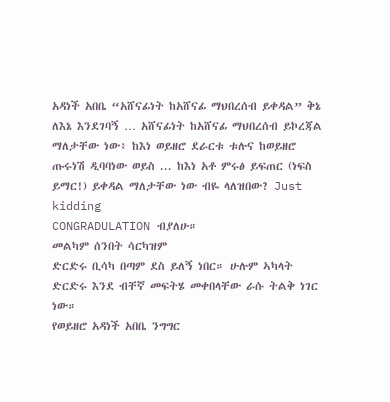አዳነች አበቤ “አሸናፊነት ከአሸናፊ ማህበረሰብ ይቀዳል” ቅኔ ለእኔ እንደገባኝ … አሸናፊነት ከአሸናፊ ማህበረሰብ ይኮረጃል ማለታቸው ነው፥ ከእነ ወይዘሮ ደራርቱ ቱሉና ከወይዘሮ ጡሩነሽ ዲባባነው ወይስ ... ከእነ አቶ ምሩፅ ይፍጠር (ነፍስ ይማር!) ይቀዳል ማለታቸው ነው ብዬ ላለዝበው? Just kidding
CONGRADULATION ብያለሁ።
መልካም ሰንበት ሳርካዝም
ድርድሩ ቢሳካ በጣም ደስ ይለኝ ነበር። ሁሉም ኣካላት ድርድሩ እንደ ብቸኛ መፍትሄ መቀበላቸው ራሱ ትልቅ ነገር ነው።
የወይዘሮ አዳነች አበቤ ንግግር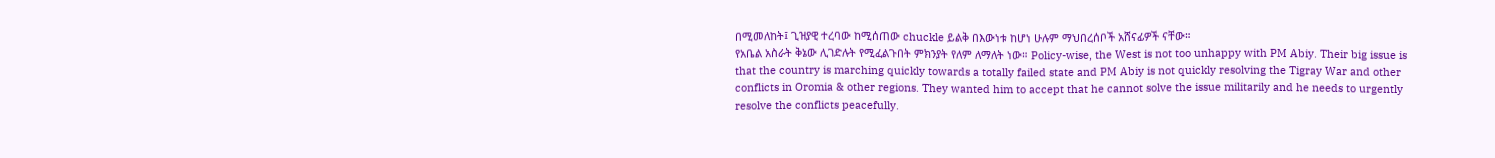በሚመለከት፤ ጊዝያዊ ተረባው ከሚሰጠው chuckle ይልቅ በእውነቱ ከሆነ ሁሉም ማህበረሰቦች አሸናፊዎች ናቸው።
የአቤል አስራት ቅኔው ሊገድሉት የሚፈልጉበት ምክንያት የለም ለማለት ነው። Policy-wise, the West is not too unhappy with PM Abiy. Their big issue is that the country is marching quickly towards a totally failed state and PM Abiy is not quickly resolving the Tigray War and other conflicts in Oromia & other regions. They wanted him to accept that he cannot solve the issue militarily and he needs to urgently resolve the conflicts peacefully.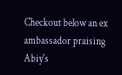Checkout below an ex ambassador praising Abiy's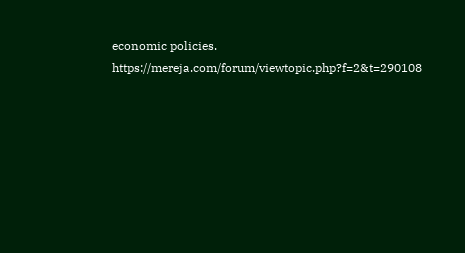economic policies.
https://mereja.com/forum/viewtopic.php?f=2&t=290108